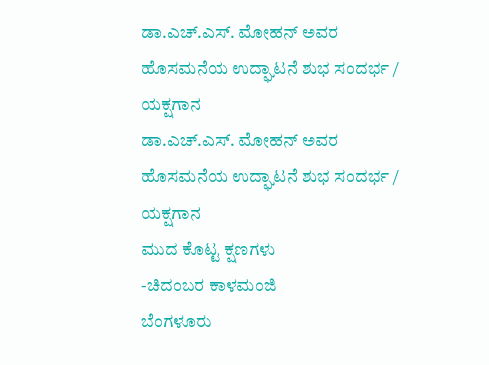ಡಾ.ಎಚ್.ಎಸ್. ಮೋಹನ್ ಅವರ ಹೊಸಮನೆಯ ಉದ್ಘಾಟನೆ ಶುಭ ಸಂದರ್ಭ / ಯಕ್ಷಗಾನ
ಡಾ.ಎಚ್.ಎಸ್. ಮೋಹನ್ ಅವರ ಹೊಸಮನೆಯ ಉದ್ಘಾಟನೆ ಶುಭ ಸಂದರ್ಭ / ಯಕ್ಷಗಾನ
ಮುದ ಕೊಟ್ಟ ಕ್ಷಣಗಳು
-ಚಿದಂಬರ ಕಾಳಮಂಜಿ
ಬೆಂಗಳೂರು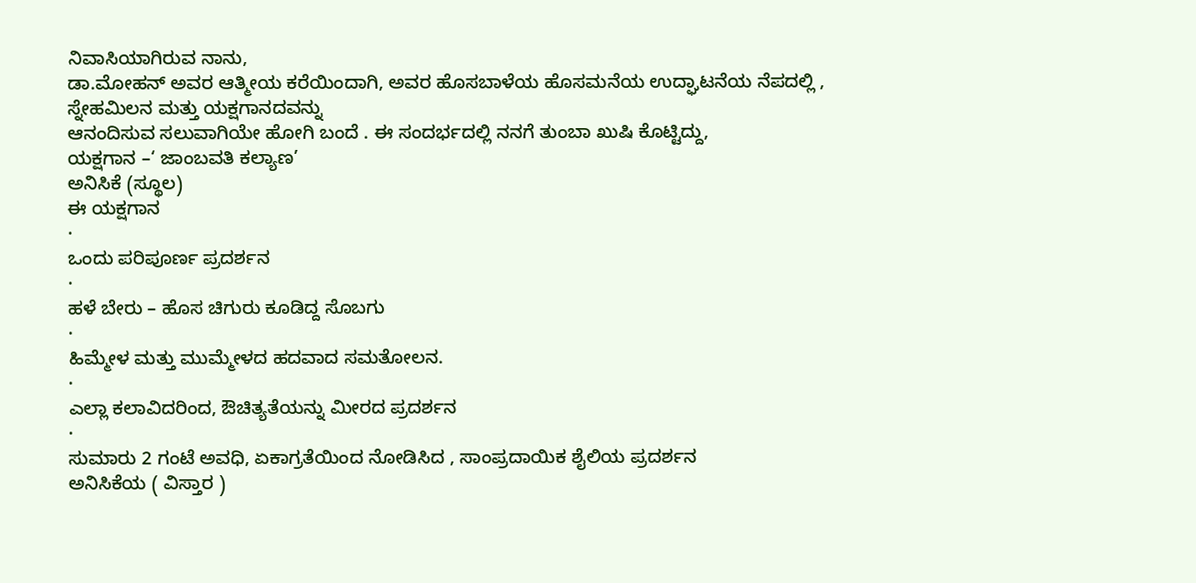ನಿವಾಸಿಯಾಗಿರುವ ನಾನು,
ಡಾ.ಮೋಹನ್ ಅವರ ಆತ್ಮೀಯ ಕರೆಯಿಂದಾಗಿ, ಅವರ ಹೊಸಬಾಳೆಯ ಹೊಸಮನೆಯ ಉದ್ಘಾಟನೆಯ ನೆಪದಲ್ಲಿ , ಸ್ನೇಹಮಿಲನ ಮತ್ತು ಯಕ್ಷಗಾನದವನ್ನು
ಆನಂದಿಸುವ ಸಲುವಾಗಿಯೇ ಹೋಗಿ ಬಂದೆ . ಈ ಸಂದರ್ಭದಲ್ಲಿ ನನಗೆ ತುಂಬಾ ಖುಷಿ ಕೊಟ್ಟಿದ್ದು,
ಯಕ್ಷಗಾನ –‘ ಜಾಂಬವತಿ ಕಲ್ಯಾಣ’
ಅನಿಸಿಕೆ (ಸ್ಥೂಲ)
ಈ ಯಕ್ಷಗಾನ
·
ಒಂದು ಪರಿಪೂರ್ಣ ಪ್ರದರ್ಶನ
·
ಹಳೆ ಬೇರು – ಹೊಸ ಚಿಗುರು ಕೂಡಿದ್ದ ಸೊಬಗು
·
ಹಿಮ್ಮೇಳ ಮತ್ತು ಮುಮ್ಮೇಳದ ಹದವಾದ ಸಮತೋಲನ.
·
ಎಲ್ಲಾ ಕಲಾವಿದರಿಂದ, ಔಚಿತ್ಯತೆಯನ್ನು ಮೀರದ ಪ್ರದರ್ಶನ
·
ಸುಮಾರು 2 ಗಂಟೆ ಅವಧಿ, ಏಕಾಗ್ರತೆಯಿಂದ ನೋಡಿಸಿದ , ಸಾಂಪ್ರದಾಯಿಕ ಶೈಲಿಯ ಪ್ರದರ್ಶನ
ಅನಿಸಿಕೆಯ ( ವಿಸ್ತಾರ )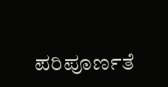ಪರಿಪೂರ್ಣತೆ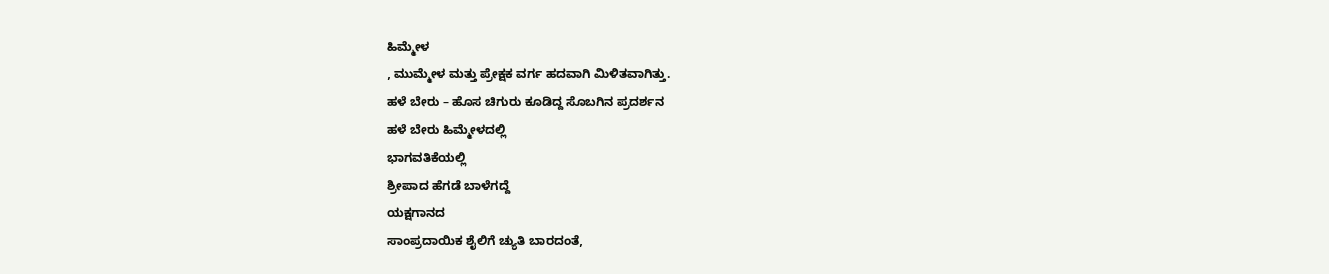ಹಿಮ್ಮೇಳ
, ಮುಮ್ಮೇಳ ಮತ್ತು ಪ್ರೇಕ್ಷಕ ವರ್ಗ ಹದವಾಗಿ ಮಿಳಿತವಾಗಿತ್ತು.
ಹಳೆ ಬೇರು – ಹೊಸ ಚಿಗುರು ಕೂಡಿದ್ದ ಸೊಬಗಿನ ಪ್ರದರ್ಶನ
ಹಳೆ ಬೇರು ಹಿಮ್ಮೇಳದಲ್ಲಿ
ಭಾಗವತಿಕೆಯಲ್ಲಿ
ಶ್ರೀಪಾದ ಹೆಗಡೆ ಬಾಳೆಗದ್ದೆ
ಯಕ್ಷಗಾನದ
ಸಾಂಪ್ರದಾಯಿಕ ಶೈಲಿಗೆ ಚ್ಯುತಿ ಬಾರದಂತೆ,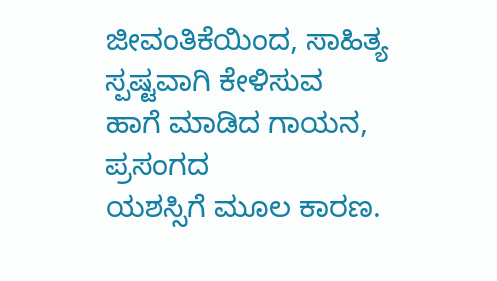ಜೀವಂತಿಕೆಯಿಂದ, ಸಾಹಿತ್ಯ ಸ್ಪಷ್ಟವಾಗಿ ಕೇಳಿಸುವ
ಹಾಗೆ ಮಾಡಿದ ಗಾಯನ, ಪ್ರಸಂಗದ
ಯಶಸ್ಸಿಗೆ ಮೂಲ ಕಾರಣ.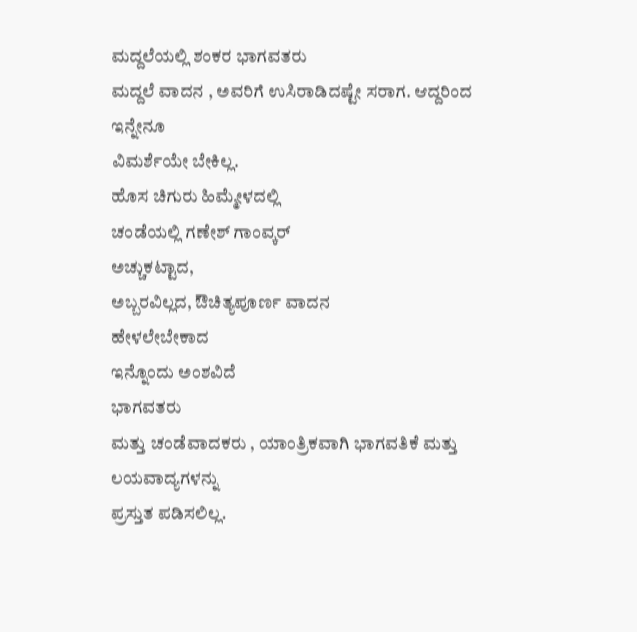ಮದ್ದಲೆಯಲ್ಲಿ ಶಂಕರ ಭಾಗವತರು
ಮದ್ದಲೆ ವಾದನ , ಅವರಿಗೆ ಉಸಿರಾಡಿದಷ್ಟೇ ಸರಾಗ. ಆದ್ದರಿಂದ ಇನ್ನೇನೂ
ವಿಮರ್ಶೆಯೇ ಬೇಕಿಲ್ಲ.
ಹೊಸ ಚಿಗುರು ಹಿಮ್ಮೇಳದಲ್ಲಿ
ಚಂಡೆಯಲ್ಲಿ ಗಣೇಶ್ ಗಾಂವ್ಕರ್
ಅಚ್ಚುಕಟ್ಟಾದ,
ಅಬ್ಬರವಿಲ್ಲದ, ಔಚಿತ್ಯಪೂರ್ಣ ವಾದನ
ಹೇಳಲೇಬೇಕಾದ
ಇನ್ನೊಂದು ಅಂಶವಿದೆ
ಭಾಗವತರು
ಮತ್ತು ಚಂಡೆವಾದಕರು , ಯಾಂತ್ರಿಕವಾಗಿ ಭಾಗವತಿಕೆ ಮತ್ತು ಲಯವಾದ್ಯಗಳನ್ನು
ಪ್ರಸ್ತುತ ಪಡಿಸಲಿಲ್ಲ.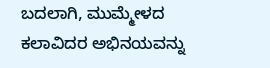ಬದಲಾಗಿ, ಮುಮ್ಮೇಳದ ಕಲಾವಿದರ ಅಭಿನಯವನ್ನು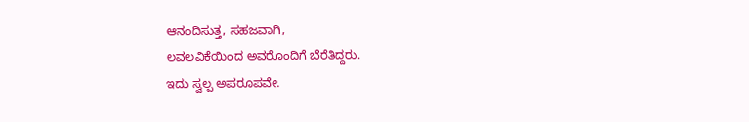ಆನಂದಿಸುತ್ತ, ಸಹಜವಾಗಿ,
ಲವಲವಿಕೆಯಿಂದ ಅವರೊಂದಿಗೆ ಬೆರೆತಿದ್ದರು.
ಇದು ಸ್ವಲ್ಪ ಅಪರೂಪವೇ.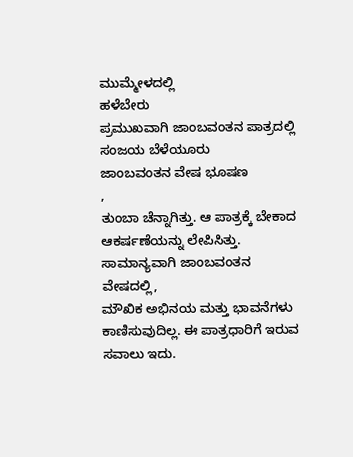ಮುಮ್ಮೇಳದಲ್ಲಿ
ಹಳೆಬೇರು
ಪ್ರಮುಖವಾಗಿ ಜಾಂಬವಂತನ ಪಾತ್ರದಲ್ಲಿ ಸಂಜಯ ಬೆಳೆಯೂರು
ಜಾಂಬವಂತನ ವೇಷ ಭೂಷಣ
,
ತುಂಬಾ ಚೆನ್ನಾಗಿತ್ತು. ಆ ಪಾತ್ರಕ್ಕೆ ಬೇಕಾದ ಆಕರ್ಷಣೆಯನ್ನು ಲೇಪಿಸಿತ್ತು.
ಸಾಮಾನ್ಯವಾಗಿ ಜಾಂಬವಂತನ
ವೇಷದಲ್ಲಿ,
ಮೌಖಿಕ ಅಭಿನಯ ಮತ್ತು ಭಾವನೆಗಳು ಕಾಣಿಸುವುದಿಲ್ಲ. ಈ ಪಾತ್ರಧಾರಿಗೆ ಇರುವ
ಸವಾಲು ಇದು.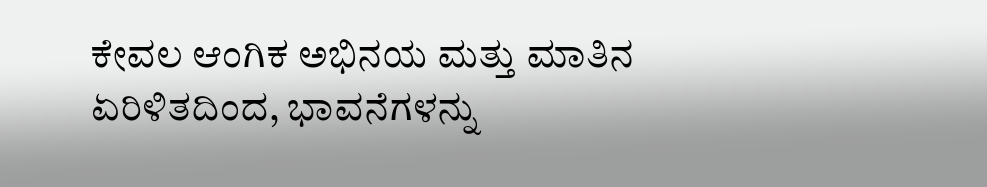ಕೇವಲ ಆಂಗಿಕ ಅಭಿನಯ ಮತ್ತು ಮಾತಿನ
ಏರಿಳಿತದಿಂದ, ಭಾವನೆಗಳನ್ನು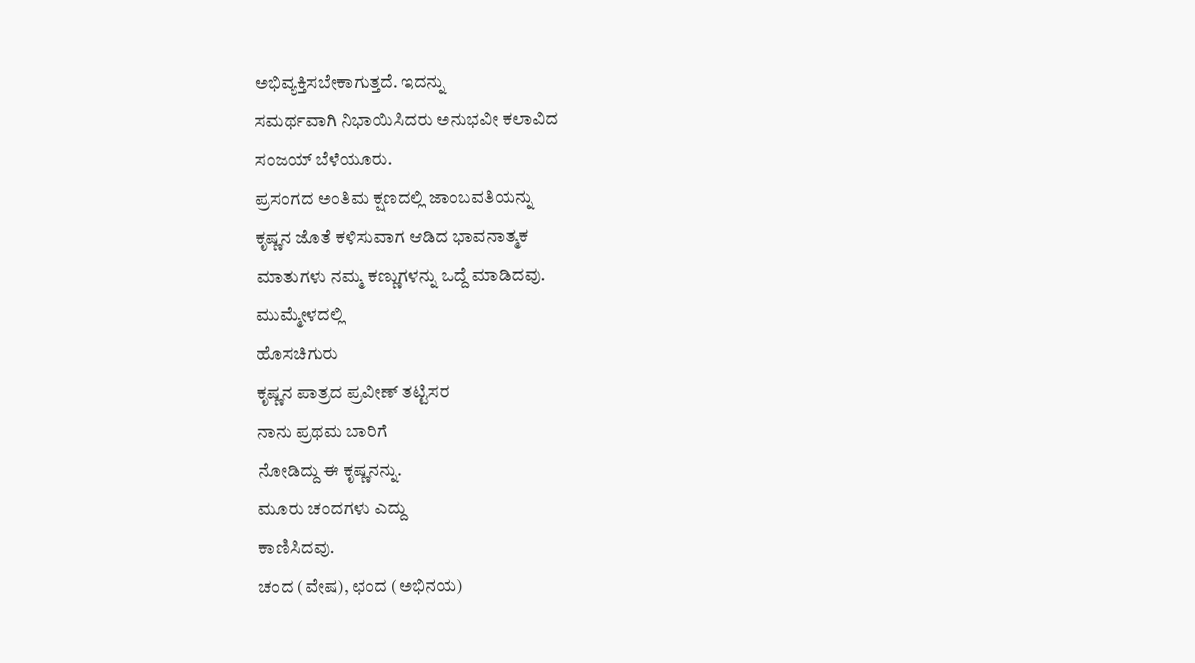ಅಭಿವ್ಯಕ್ತಿಸಬೇಕಾಗುತ್ತದೆ. ಇದನ್ನು
ಸಮರ್ಥವಾಗಿ ನಿಭಾಯಿಸಿದರು ಅನುಭವೀ ಕಲಾವಿದ
ಸಂಜಯ್ ಬೆಳೆಯೂರು.
ಪ್ರಸಂಗದ ಅಂತಿಮ ಕ್ಷಣದಲ್ಲಿ ಜಾಂಬವತಿಯನ್ನು
ಕೃಷ್ಣನ ಜೊತೆ ಕಳಿಸುವಾಗ ಆಡಿದ ಭಾವನಾತ್ಮಕ
ಮಾತುಗಳು ನಮ್ಮ ಕಣ್ಣುಗಳನ್ನು ಒದ್ದೆ ಮಾಡಿದವು.
ಮುಮ್ಮೇಳದಲ್ಲಿ
ಹೊಸಚಿಗುರು
ಕೃಷ್ಣನ ಪಾತ್ರದ ಪ್ರವೀಣ್ ತಟ್ಟಿಸರ
ನಾನು ಪ್ರಥಮ ಬಾರಿಗೆ
ನೋಡಿದ್ದು ಈ ಕೃಷ್ಣನನ್ನು.
ಮೂರು ಚಂದಗಳು ಎದ್ದು
ಕಾಣಿಸಿದವು.
ಚಂದ (ವೇಷ), ಛಂದ (ಅಭಿನಯ)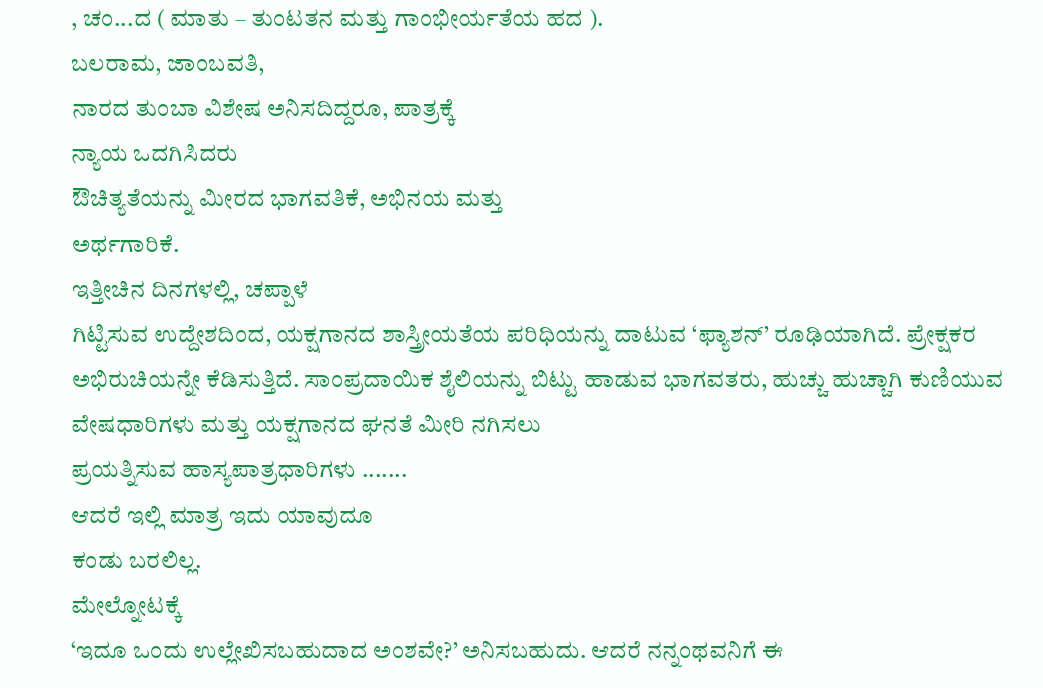, ಚಂ...ದ ( ಮಾತು – ತುಂಟತನ ಮತ್ತು ಗಾಂಭೀರ್ಯತೆಯ ಹದ ).
ಬಲರಾಮ, ಜಾಂಬವತಿ,
ನಾರದ ತುಂಬಾ ವಿಶೇಷ ಅನಿಸದಿದ್ದರೂ, ಪಾತ್ರಕ್ಕೆ
ನ್ಯಾಯ ಒದಗಿಸಿದರು
ಔಚಿತ್ಯತೆಯನ್ನು ಮೀರದ ಭಾಗವತಿಕೆ, ಅಭಿನಯ ಮತ್ತು
ಅರ್ಥಗಾರಿಕೆ.
ಇತ್ತೀಚಿನ ದಿನಗಳಲ್ಲಿ, ಚಪ್ಪಾಳೆ
ಗಿಟ್ಟಿಸುವ ಉದ್ದೇಶದಿಂದ, ಯಕ್ಷಗಾನದ ಶಾಸ್ತ್ರೀಯತೆಯ ಪರಿಧಿಯನ್ನು ದಾಟುವ ‘ಫ್ಯಾಶನ್’ ರೂಢಿಯಾಗಿದೆ. ಪ್ರೇಕ್ಷಕರ
ಅಭಿರುಚಿಯನ್ನೇ ಕೆಡಿಸುತ್ತಿದೆ. ಸಾಂಪ್ರದಾಯಿಕ ಶೈಲಿಯನ್ನು ಬಿಟ್ಟು ಹಾಡುವ ಭಾಗವತರು, ಹುಚ್ಚು ಹುಚ್ಚಾಗಿ ಕುಣಿಯುವ ವೇಷಧಾರಿಗಳು ಮತ್ತು ಯಕ್ಷಗಾನದ ಘನತೆ ಮೀರಿ ನಗಿಸಲು
ಪ್ರಯತ್ನಿಸುವ ಹಾಸ್ಯಪಾತ್ರಧಾರಿಗಳು .......
ಆದರೆ ಇಲ್ಲಿ ಮಾತ್ರ ಇದು ಯಾವುದೂ
ಕಂಡು ಬರಲಿಲ್ಲ.
ಮೇಲ್ನೋಟಕ್ಕೆ
‘ಇದೂ ಒಂದು ಉಲ್ಲೇಖಿಸಬಹುದಾದ ಅಂಶವೇ?’ ಅನಿಸಬಹುದು. ಆದರೆ ನನ್ನಂಥವನಿಗೆ ಈ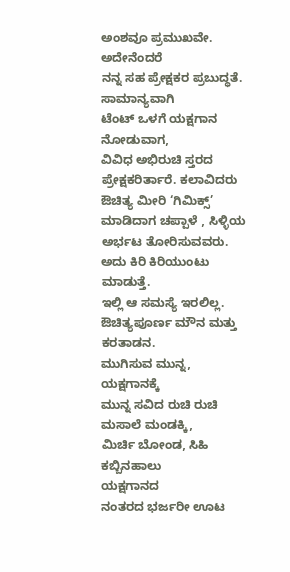ಅಂಶವೂ ಪ್ರಮುಖವೇ.
ಅದೇನೆಂದರೆ
ನನ್ನ ಸಹ ಪ್ರೇಕ್ಷಕರ ಪ್ರಬುದ್ಧತೆ.
ಸಾಮಾನ್ಯವಾಗಿ
ಟೆಂಟ್ ಒಳಗೆ ಯಕ್ಷಗಾನ ನೋಡುವಾಗ,
ವಿವಿಧ ಅಭಿರುಚಿ ಸ್ತರದ ಪ್ರೇಕ್ಷಕರಿರ್ತಾರೆ. ಕಲಾವಿದರು ಔಚಿತ್ಯ ಮೀರಿ ‘ಗಿಮಿಕ್ಸ್’
ಮಾಡಿದಾಗ ಚಪ್ಪಾಳೆ , ಸಿಳ್ಳಿಯ ಅರ್ಭಟ ತೋರಿಸುವವರು.
ಅದು ಕಿರಿ ಕಿರಿಯುಂಟು ಮಾಡುತ್ತೆ.
ಇಲ್ಲಿ ಆ ಸಮಸ್ಯೆ ಇರಲಿಲ್ಲ. ಔಚಿತ್ಯಪೂರ್ಣ ಮೌನ ಮತ್ತು ಕರತಾಡನ.
ಮುಗಿಸುವ ಮುನ್ನ,
ಯಕ್ಷಗಾನಕ್ಕೆ
ಮುನ್ನ ಸವಿದ ರುಚಿ ರುಚಿ ಮಸಾಲೆ ಮಂಡಕ್ಕಿ,
ಮಿರ್ಚಿ ಬೋಂಡ, ಸಿಹಿ ಕಬ್ಬಿನಹಾಲು
ಯಕ್ಷಗಾನದ
ನಂತರದ ಭರ್ಜರೀ ಊಟ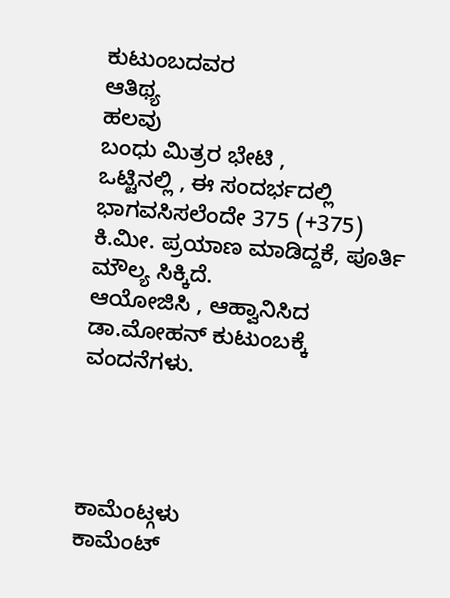ಕುಟುಂಬದವರ
ಆತಿಥ್ಯ
ಹಲವು
ಬಂಧು ಮಿತ್ರರ ಭೇಟಿ ,
ಒಟ್ಟಿನಲ್ಲಿ , ಈ ಸಂದರ್ಭದಲ್ಲಿ ಭಾಗವಸಿಸಲೆಂದೇ 375 (+375) ಕಿ.ಮೀ. ಪ್ರಯಾಣ ಮಾಡಿದ್ದಕೆ, ಪೂರ್ತಿ ಮೌಲ್ಯ ಸಿಕ್ಕಿದೆ.
ಆಯೋಜಿಸಿ , ಆಹ್ವಾನಿಸಿದ ಡಾ.ಮೋಹನ್ ಕುಟುಂಬಕ್ಕೆ ವಂದನೆಗಳು.




ಕಾಮೆಂಟ್ಗಳು
ಕಾಮೆಂಟ್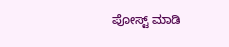ಪೋಸ್ಟ್ ಮಾಡಿ